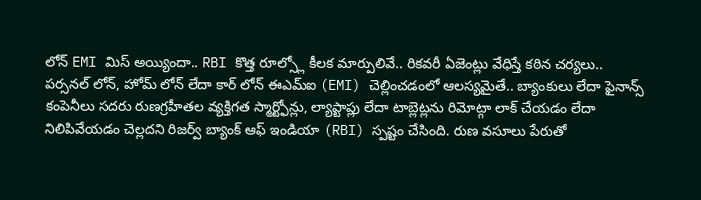లోన్ EMI మిస్ అయ్యిందా.. RBI కొత్త రూల్స్లో కీలక మార్పులివే.. రికవరీ ఏజెంట్లు వేధిస్తే కఠిన చర్యలు..
పర్సనల్ లోన్, హోమ్ లోన్ లేదా కార్ లోన్ ఈఎమ్ఐ (EMI) చెల్లించడంలో ఆలస్యమైతే.. బ్యాంకులు లేదా ఫైనాన్స్ కంపెనీలు సదరు రుణగ్రహీతల వ్యక్తిగత స్మార్ట్ఫోన్లు, ల్యాప్టాప్లు లేదా టాబ్లెట్లను రిమోట్గా లాక్ చేయడం లేదా నిలిపివేయడం చెల్లదని రిజర్వ్ బ్యాంక్ ఆఫ్ ఇండియా (RBI) స్పష్టం చేసింది. రుణ వసూలు పేరుతో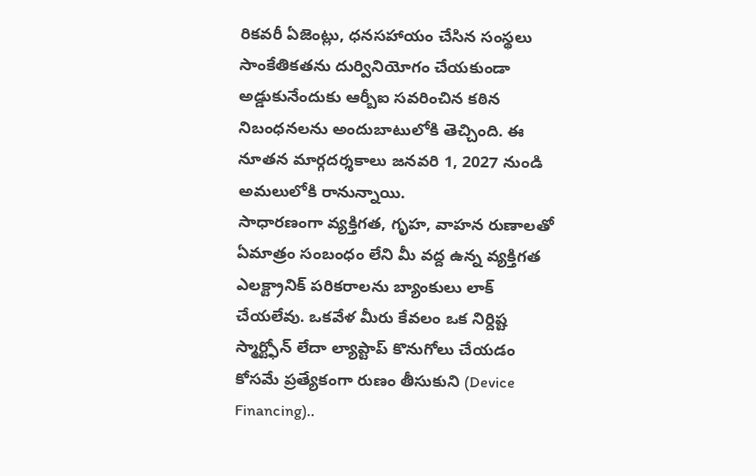రికవరీ ఏజెంట్లు, ధనసహాయం చేసిన సంస్థలు సాంకేతికతను దుర్వినియోగం చేయకుండా అడ్డుకునేందుకు ఆర్బీఐ సవరించిన కఠిన నిబంధనలను అందుబాటులోకి తెచ్చింది. ఈ నూతన మార్గదర్శకాలు జనవరి 1, 2027 నుండి అమలులోకి రానున్నాయి.
సాధారణంగా వ్యక్తిగత, గృహ, వాహన రుణాలతో ఏమాత్రం సంబంధం లేని మీ వద్ద ఉన్న వ్యక్తిగత ఎలక్ట్రానిక్ పరికరాలను బ్యాంకులు లాక్ చేయలేవు. ఒకవేళ మీరు కేవలం ఒక నిర్దిష్ట స్మార్ట్ఫోన్ లేదా ల్యాప్టాప్ కొనుగోలు చేయడం కోసమే ప్రత్యేకంగా రుణం తీసుకుని (Device Financing)..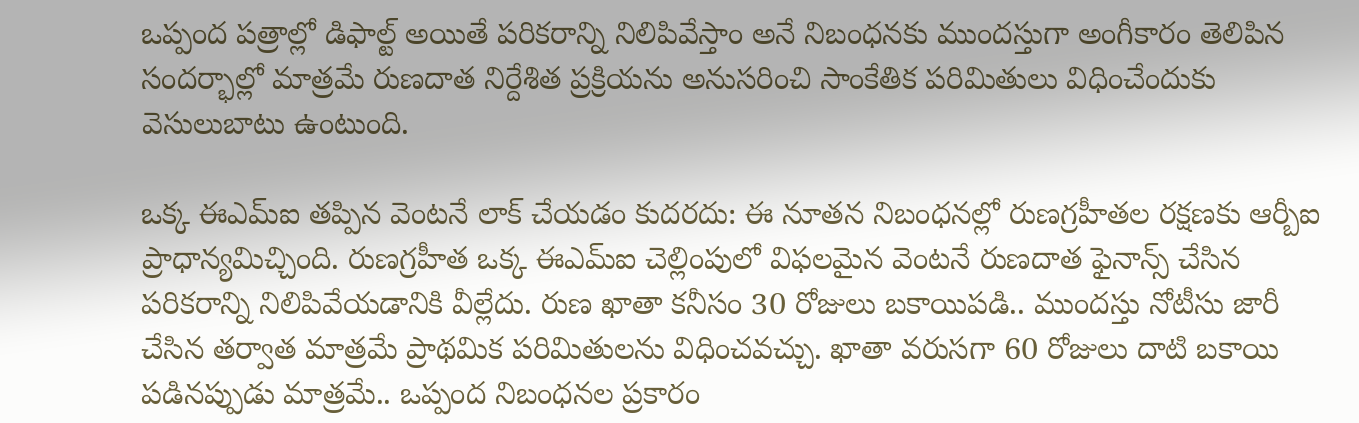ఒప్పంద పత్రాల్లో డిఫాల్ట్ అయితే పరికరాన్ని నిలిపివేస్తాం అనే నిబంధనకు ముందస్తుగా అంగీకారం తెలిపిన సందర్భాల్లో మాత్రమే రుణదాత నిర్దేశిత ప్రక్రియను అనుసరించి సాంకేతిక పరిమితులు విధించేందుకు వెసులుబాటు ఉంటుంది.

ఒక్క ఈఎమ్ఐ తప్పిన వెంటనే లాక్ చేయడం కుదరదు: ఈ నూతన నిబంధనల్లో రుణగ్రహీతల రక్షణకు ఆర్బీఐ ప్రాధాన్యమిచ్చింది. రుణగ్రహీత ఒక్క ఈఎమ్ఐ చెల్లింపులో విఫలమైన వెంటనే రుణదాత ఫైనాన్స్ చేసిన పరికరాన్ని నిలిపివేయడానికి వీల్లేదు. రుణ ఖాతా కనీసం 30 రోజులు బకాయిపడి.. ముందస్తు నోటీసు జారీ చేసిన తర్వాత మాత్రమే ప్రాథమిక పరిమితులను విధించవచ్చు. ఖాతా వరుసగా 60 రోజులు దాటి బకాయి పడినప్పుడు మాత్రమే.. ఒప్పంద నిబంధనల ప్రకారం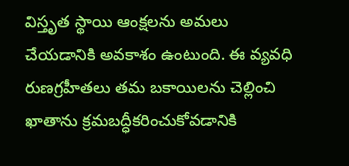విస్తృత స్థాయి ఆంక్షలను అమలు చేయడానికి అవకాశం ఉంటుంది. ఈ వ్యవధి రుణగ్రహీతలు తమ బకాయిలను చెల్లించి ఖాతాను క్రమబద్ధీకరించుకోవడానికి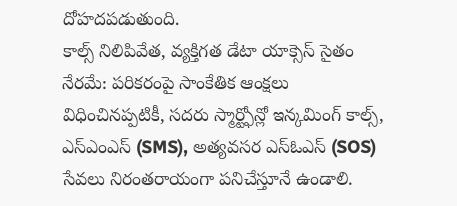దోహదపడుతుంది.
కాల్స్ నిలిపివేత, వ్యక్తిగత డేటా యాక్సెస్ సైతం నేరమే: పరికరంపై సాంకేతిక ఆంక్షలు విధించినప్పటికీ, సదరు స్మార్ట్ఫోన్లో ఇన్కమింగ్ కాల్స్, ఎస్ఎంఎస్ (SMS), అత్యవసర ఎస్ఓఎస్ (SOS) సేవలు నిరంతరాయంగా పనిచేస్తూనే ఉండాలి.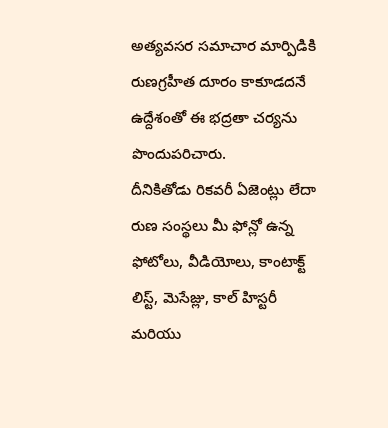అత్యవసర సమాచార మార్పిడికి రుణగ్రహీత దూరం కాకూడదనే ఉద్దేశంతో ఈ భద్రతా చర్యను పొందుపరిచారు.
దీనికితోడు రికవరీ ఏజెంట్లు లేదా రుణ సంస్థలు మీ ఫోన్లో ఉన్న ఫోటోలు, వీడియోలు, కాంటాక్ట్ లిస్ట్, మెసేజ్లు, కాల్ హిస్టరీ మరియు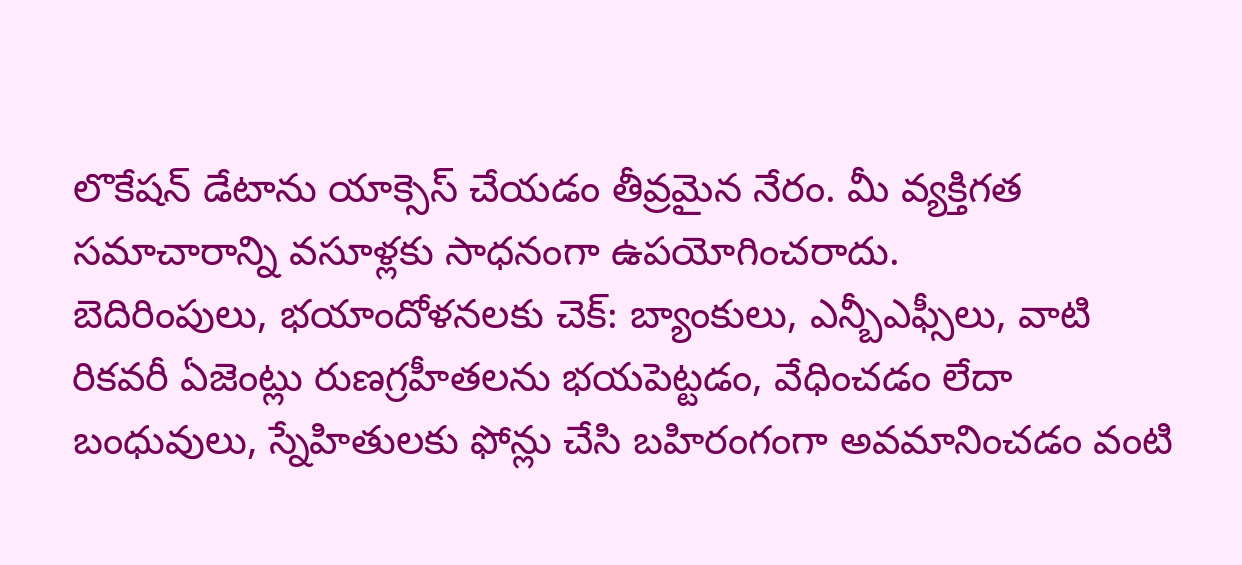లొకేషన్ డేటాను యాక్సెస్ చేయడం తీవ్రమైన నేరం. మీ వ్యక్తిగత సమాచారాన్ని వసూళ్లకు సాధనంగా ఉపయోగించరాదు.
బెదిరింపులు, భయాందోళనలకు చెక్: బ్యాంకులు, ఎన్బీఎఫ్సీలు, వాటి రికవరీ ఏజెంట్లు రుణగ్రహీతలను భయపెట్టడం, వేధించడం లేదా బంధువులు, స్నేహితులకు ఫోన్లు చేసి బహిరంగంగా అవమానించడం వంటి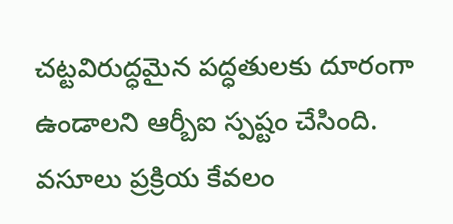చట్టవిరుద్ధమైన పద్ధతులకు దూరంగా ఉండాలని ఆర్బీఐ స్పష్టం చేసింది. వసూలు ప్రక్రియ కేవలం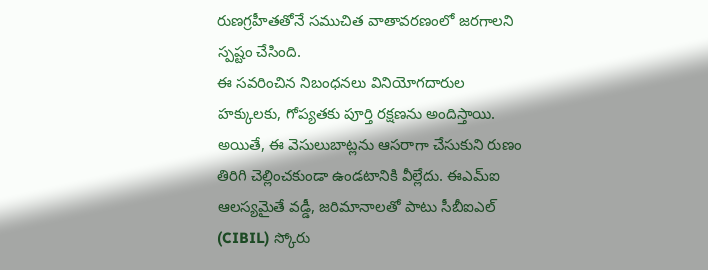రుణగ్రహీతతోనే సముచిత వాతావరణంలో జరగాలని స్పష్టం చేసింది.
ఈ సవరించిన నిబంధనలు వినియోగదారుల హక్కులకు, గోప్యతకు పూర్తి రక్షణను అందిస్తాయి. అయితే, ఈ వెసులుబాట్లను ఆసరాగా చేసుకుని రుణం తిరిగి చెల్లించకుండా ఉండటానికి వీల్లేదు. ఈఎమ్ఐ ఆలస్యమైతే వడ్డీ, జరిమానాలతో పాటు సీబీఐఎల్ (CIBIL) స్కోరు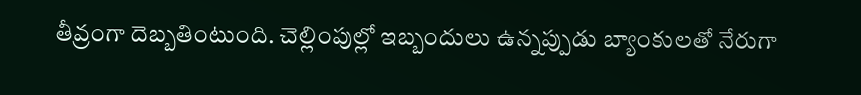తీవ్రంగా దెబ్బతింటుంది. చెల్లింపుల్లో ఇబ్బందులు ఉన్నప్పుడు బ్యాంకులతో నేరుగా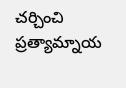చర్చించి ప్రత్యామ్నాయ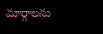మార్గాలను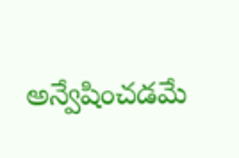అన్వేషించడమే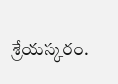శ్రేయస్కరం.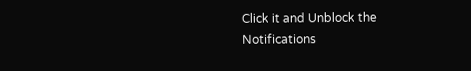Click it and Unblock the Notifications